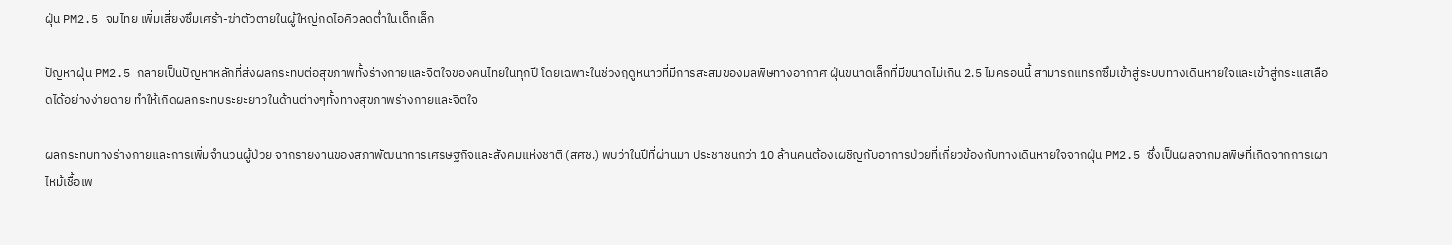ฝุ่น PM2.5 จมไทย เพิ่มเสี่ยงซึมเศร้า-ฆ่าตัวตายในผู้ใหญ่กดไอคิวลดต่ำในเด็กเล็ก

ปัญหาฝุ่น PM2.5 กลายเป็นปัญหาหลักที่ส่งผลกระทบต่อสุขภาพทั้งร่างกายและจิตใจของคนไทยในทุกปี โดยเฉพาะในช่วงฤดูหนาวที่มีการสะสมของมลพิษทางอากาศ ฝุ่นขนาดเล็กที่มีขนาดไม่เกิน 2.5 ไมครอนนี้ สามารถแทรกซึมเข้าสู่ระบบทางเดินหายใจและเข้าสู่กระแสเลือดได้อย่างง่ายดาย ทำให้เกิดผลกระทบระยะยาวในด้านต่างๆทั้งทางสุขภาพร่างกายและจิตใจ

ผลกระทบทางร่างกายและการเพิ่มจำนวนผู้ป่วย จากรายงานของสภาพัฒนาการเศรษฐกิจและสังคมแห่งชาติ (สศช.) พบว่าในปีที่ผ่านมา ประชาชนกว่า 10 ล้านคนต้องเผชิญกับอาการป่วยที่เกี่ยวข้องกับทางเดินหายใจจากฝุ่น PM2.5 ซึ่งเป็นผลจากมลพิษที่เกิดจากการเผาไหม้เชื้อเพ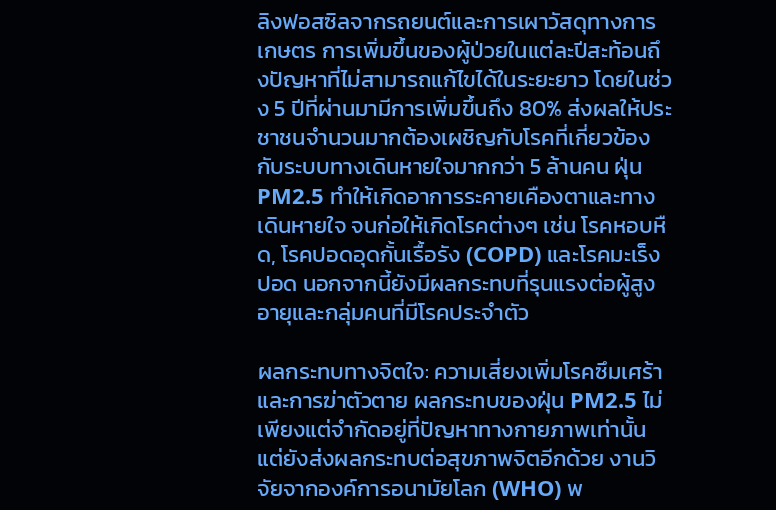ลิงฟอสซิลจากรถยนต์และการเผาวัสดุทางการเกษตร การเพิ่มขึ้นของผู้ป่วยในแต่ละปีสะท้อนถึงปัญหาที่ไม่สามารถแก้ไขได้ในระยะยาว โดยในช่วง 5 ปีที่ผ่านมามีการเพิ่มขึ้นถึง 80% ส่งผลให้ประชาชนจำนวนมากต้องเผชิญกับโรคที่เกี่ยวข้องกับระบบทางเดินหายใจมากกว่า 5 ล้านคน ฝุ่น PM2.5 ทำให้เกิดอาการระคายเคืองตาและทางเดินหายใจ จนก่อให้เกิดโรคต่างๆ เช่น โรคหอบหืด, โรคปอดอุดกั้นเรื้อรัง (COPD) และโรคมะเร็งปอด นอกจากนี้ยังมีผลกระทบที่รุนแรงต่อผู้สูงอายุและกลุ่มคนที่มีโรคประจำตัว

ผลกระทบทางจิตใจ: ความเสี่ยงเพิ่มโรคซึมเศร้าและการฆ่าตัวตาย ผลกระทบของฝุ่น PM2.5 ไม่เพียงแต่จำกัดอยู่ที่ปัญหาทางกายภาพเท่านั้น แต่ยังส่งผลกระทบต่อสุขภาพจิตอีกด้วย งานวิจัยจากองค์การอนามัยโลก (WHO) พ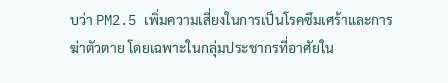บว่า PM2.5 เพิ่มความเสี่ยงในการเป็นโรคซึมเศร้าและการฆ่าตัวตาย โดยเฉพาะในกลุ่มประชากรที่อาศัยใน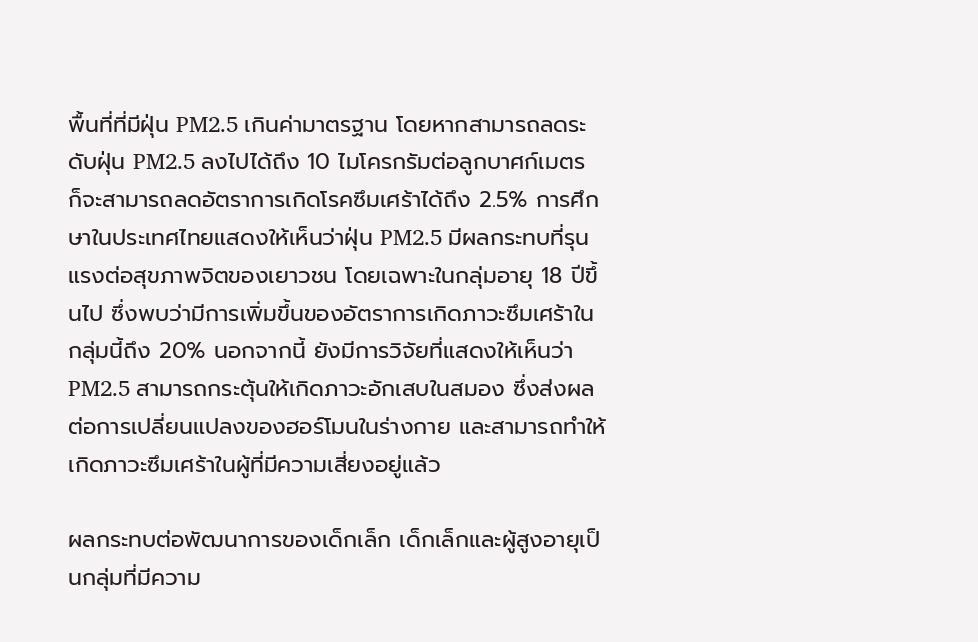พื้นที่ที่มีฝุ่น PM2.5 เกินค่ามาตรฐาน โดยหากสามารถลดระดับฝุ่น PM2.5 ลงไปได้ถึง 10 ไมโครกรัมต่อลูกบาศก์เมตร ก็จะสามารถลดอัตราการเกิดโรคซึมเศร้าได้ถึง 2.5% การศึกษาในประเทศไทยแสดงให้เห็นว่าฝุ่น PM2.5 มีผลกระทบที่รุนแรงต่อสุขภาพจิตของเยาวชน โดยเฉพาะในกลุ่มอายุ 18 ปีขึ้นไป ซึ่งพบว่ามีการเพิ่มขึ้นของอัตราการเกิดภาวะซึมเศร้าในกลุ่มนี้ถึง 20% นอกจากนี้ ยังมีการวิจัยที่แสดงให้เห็นว่า PM2.5 สามารถกระตุ้นให้เกิดภาวะอักเสบในสมอง ซึ่งส่งผลต่อการเปลี่ยนแปลงของฮอร์โมนในร่างกาย และสามารถทำให้เกิดภาวะซึมเศร้าในผู้ที่มีความเสี่ยงอยู่แล้ว

ผลกระทบต่อพัฒนาการของเด็กเล็ก เด็กเล็กและผู้สูงอายุเป็นกลุ่มที่มีความ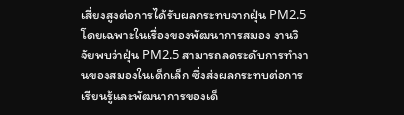เสี่ยงสูงต่อการได้รับผลกระทบจากฝุ่น PM2.5 โดยเฉพาะในเรื่องของพัฒนาการสมอง งานวิจัยพบว่าฝุ่น PM2.5 สามารถลดระดับการทำงานของสมองในเด็กเล็ก ซึ่งส่งผลกระทบต่อการเรียนรู้และพัฒนาการของเด็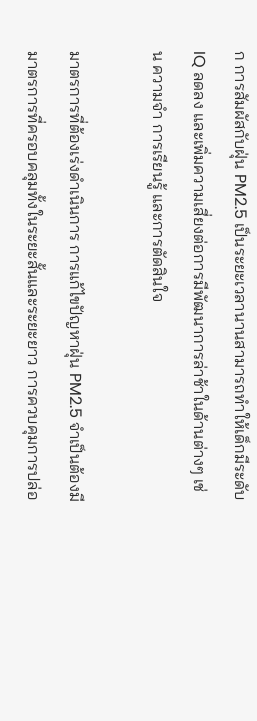ก การสัมผัสกับฝุ่น PM2.5 เป็นระยะเวลานานสามารถทำให้เด็กมีระดับ IQ ลดลง และเพิ่มความเสี่ยงต่อการมีพัฒนาการล่าช้าในด้านต่างๆ เช่น ความจำ การเรียนรู้ และการตัดสินใจ

มาตรการที่ต้องเร่งดำเนินการ การแก้ไขปัญหาฝุ่น PM2.5 จำเป็นต้องมีมาตรการที่ครอบคลุมทั้งในระยะสั้นและระยะยาว การควบคุมการปล่อ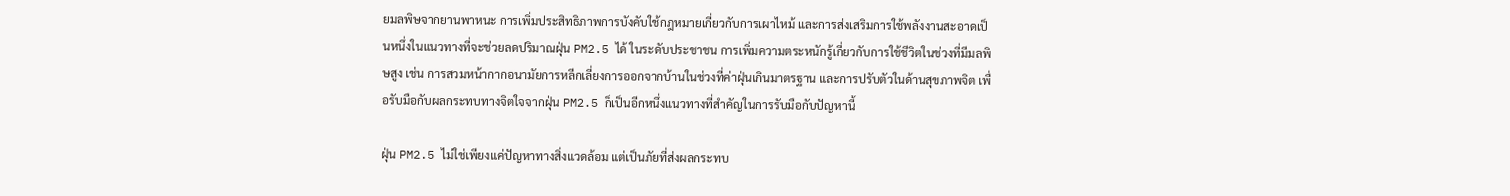ยมลพิษจากยานพาหนะ การเพิ่มประสิทธิภาพการบังคับใช้กฎหมายเกี่ยวกับการเผาไหม้ และการส่งเสริมการใช้พลังงานสะอาดเป็นหนึ่งในแนวทางที่จะช่วยลดปริมาณฝุ่น PM2.5 ได้ ในระดับประชาชน การเพิ่มความตระหนักรู้เกี่ยวกับการใช้ชีวิตในช่วงที่มีมลพิษสูง เช่น การสวมหน้ากากอนามัยการหลีกเลี่ยงการออกจากบ้านในช่วงที่ค่าฝุ่นเกินมาตรฐาน และการปรับตัวในด้านสุขภาพจิต เพื่อรับมือกับผลกระทบทางจิตใจจากฝุ่น PM2.5 ก็เป็นอีกหนึ่งแนวทางที่สำคัญในการรับมือกับปัญหานี้

ฝุ่น PM2.5 ไม่ใช่เพียงแค่ปัญหาทางสิ่งแวดล้อม แต่เป็นภัยที่ส่งผลกระทบ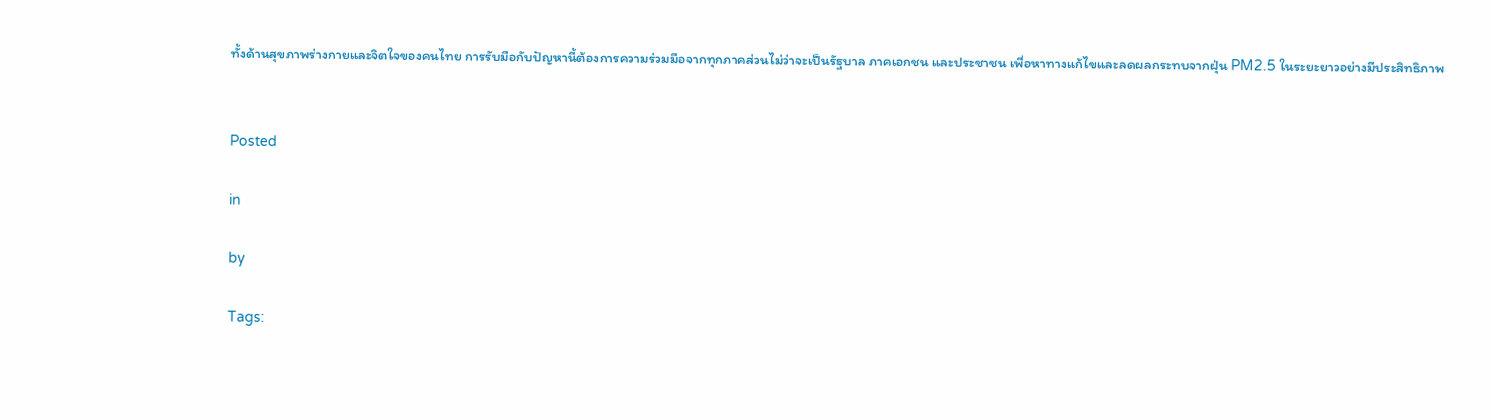ทั้งด้านสุขภาพร่างกายและจิตใจของคนไทย การรับมือกับปัญหานี้ต้องการความร่วมมือจากทุกภาคส่วนไม่ว่าจะเป็นรัฐบาล ภาคเอกชน และประชาชน เพื่อหาทางแก้ไขและลดผลกระทบจากฝุ่น PM2.5 ในระยะยาวอย่างมีประสิทธิภาพ


Posted

in

by

Tags: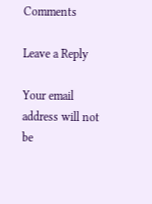Comments

Leave a Reply

Your email address will not be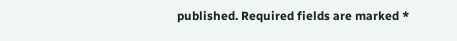published. Required fields are marked *